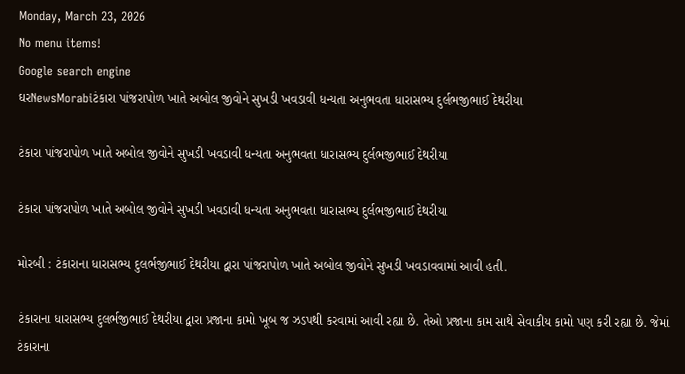Monday, March 23, 2026
No menu items!
Google search engine
ઘરNewsMorabiટંકારા પાંજરાપોળ ખાતે અબોલ જીવોને સુખડી ખવડાવી ધન્યતા અનુભવતા ધારાસભ્ય દુર્લભજીભાઈ દેથરીયા

ટંકારા પાંજરાપોળ ખાતે અબોલ જીવોને સુખડી ખવડાવી ધન્યતા અનુભવતા ધારાસભ્ય દુર્લભજીભાઈ દેથરીયા

ટંકારા પાંજરાપોળ ખાતે અબોલ જીવોને સુખડી ખવડાવી ધન્યતા અનુભવતા ધારાસભ્ય દુર્લભજીભાઈ દેથરીયા

મોરબી : ટંકારાના ધારાસભ્ય દુલર્ભજીભાઈ દેથરીયા દ્વારા પાંજરાપોળ ખાતે અબોલ જીવોને સુખડી ખવડાવવામાં આવી હતી.

ટંકારાના ધારાસભ્ય દુલર્ભજીભાઈ દેથરીયા દ્વારા પ્રજાના કામો ખૂબ જ ઝડપથી કરવામાં આવી રહ્યા છે. તેઓ પ્રજાના કામ સાથે સેવાકીય કામો પણ કરી રહ્યા છે. જેમાં ટંકારાના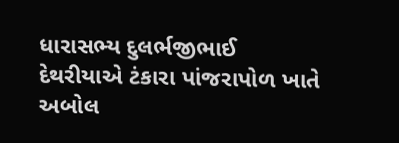ધારાસભ્ય દુલર્ભજીભાઈ દેથરીયાએ ટંકારા પાંજરાપોળ ખાતે અબોલ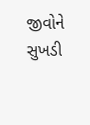જીવોને સુખડી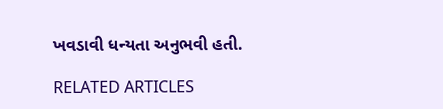ખવડાવી ધન્યતા અનુભવી હતી.

RELATED ARTICLES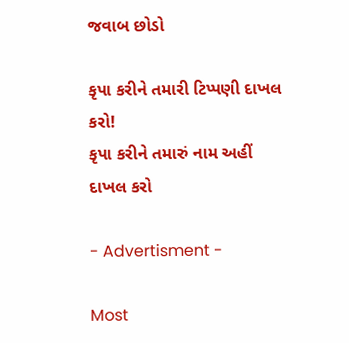જવાબ છોડો

કૃપા કરીને તમારી ટિપ્પણી દાખલ કરો!
કૃપા કરીને તમારું નામ અહીં દાખલ કરો

- Advertisment -

Most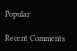Popular

Recent Comments